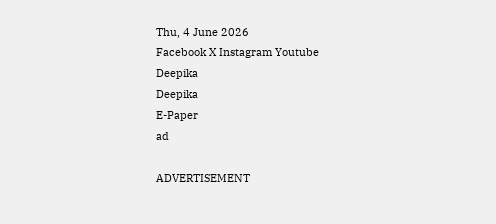Thu, 4 June 2026
Facebook X Instagram Youtube
Deepika
Deepika
E-Paper
ad

ADVERTISEMENT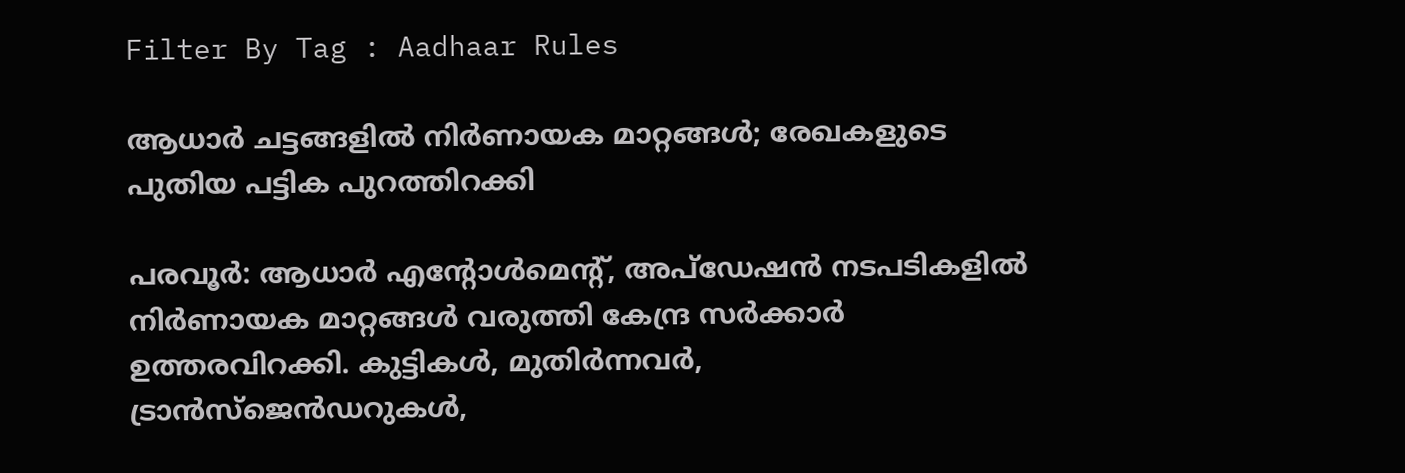Filter By Tag : Aadhaar Rules

ആധാര്‍ ചട്ടങ്ങളില്‍ നിര്‍ണായക മാറ്റങ്ങള്‍; രേഖകളുടെ പുതിയ പട്ടിക പുറത്തിറക്കി

പരവൂര്‍: ആധാര്‍ എന്റോള്‍മെന്‍റ്, അപ്ഡേഷന്‍ നടപടികളില്‍ നിര്‍ണായക മാറ്റങ്ങള്‍ വരുത്തി കേന്ദ്ര സര്‍ക്കാര്‍ ഉത്തരവിറക്കി. കുട്ടികള്‍, മുതിര്‍ന്നവര്‍, ട്രാന്‍സ്ജെന്‍ഡറുകള്‍,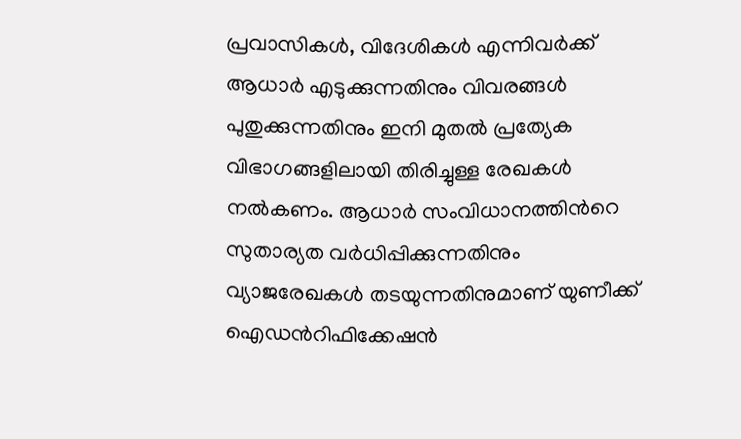പ്രവാസികള്‍, വിദേശികള്‍ എന്നിവര്‍ക്ക് ആധാര്‍ എടുക്കുന്നതിനും വിവരങ്ങള്‍ പുതുക്കുന്നതിനും ഇനി മുതല്‍ പ്രത്യേക വിഭാഗങ്ങളിലായി തിരിച്ചുള്ള രേഖകള്‍ നല്‍കണം. ആധാര്‍ സംവിധാനത്തിന്‍റെ സുതാര്യത വര്‍ധിപ്പിക്കുന്നതിനും വ്യാജരേഖകള്‍ തടയുന്നതിനുമാണ് യുണീക്ക് ഐഡന്‍റിഫിക്കേഷന്‍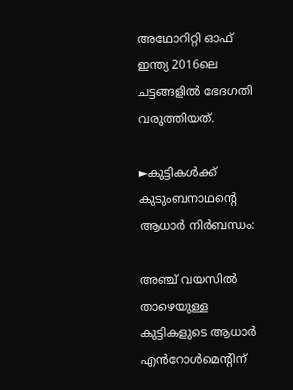അഥോറിറ്റി ഓഫ് ഇന്ത്യ 2016ലെ ചട്ടങ്ങളില്‍ ഭേദഗതി വരുത്തിയത്.

►കുട്ടികള്‍ക്ക് കുടുംബനാഥന്‍റെ ആധാര്‍ നിര്‍ബന്ധം:

അഞ്ച് വയസില്‍ താഴെയുള്ള കുട്ടികളുടെ ആധാര്‍ എൻറോള്‍മെന്‍റിന്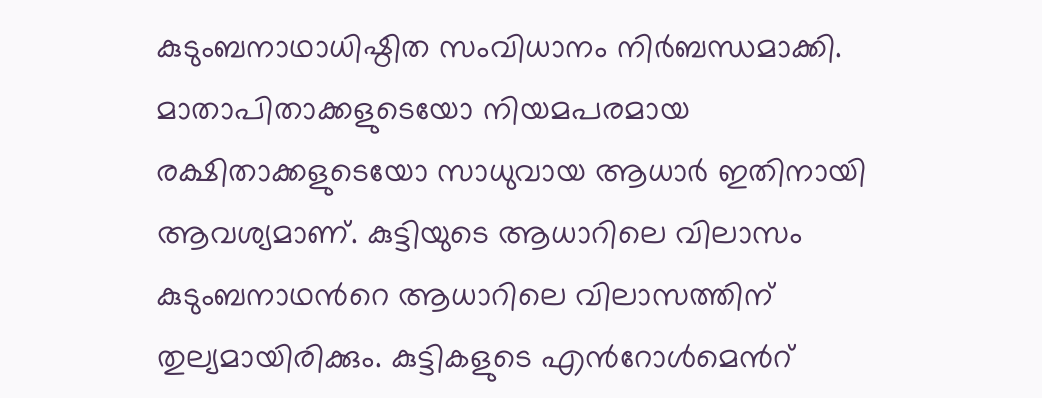കുടുംബനാഥാധിഷ്ഠിത സംവിധാനം നിര്‍ബന്ധമാക്കി. മാതാപിതാക്കളുടെയോ നിയമപരമായ രക്ഷിതാക്കളുടെയോ സാധുവായ ആധാര്‍ ഇതിനായി ആവശ്യമാണ്. കുട്ടിയുടെ ആധാറിലെ വിലാസം കുടുംബനാഥന്‍റെ ആധാറിലെ വിലാസത്തിന് തുല്യമായിരിക്കും. കുട്ടികളുടെ എൻറോള്‍മെന്‍റ്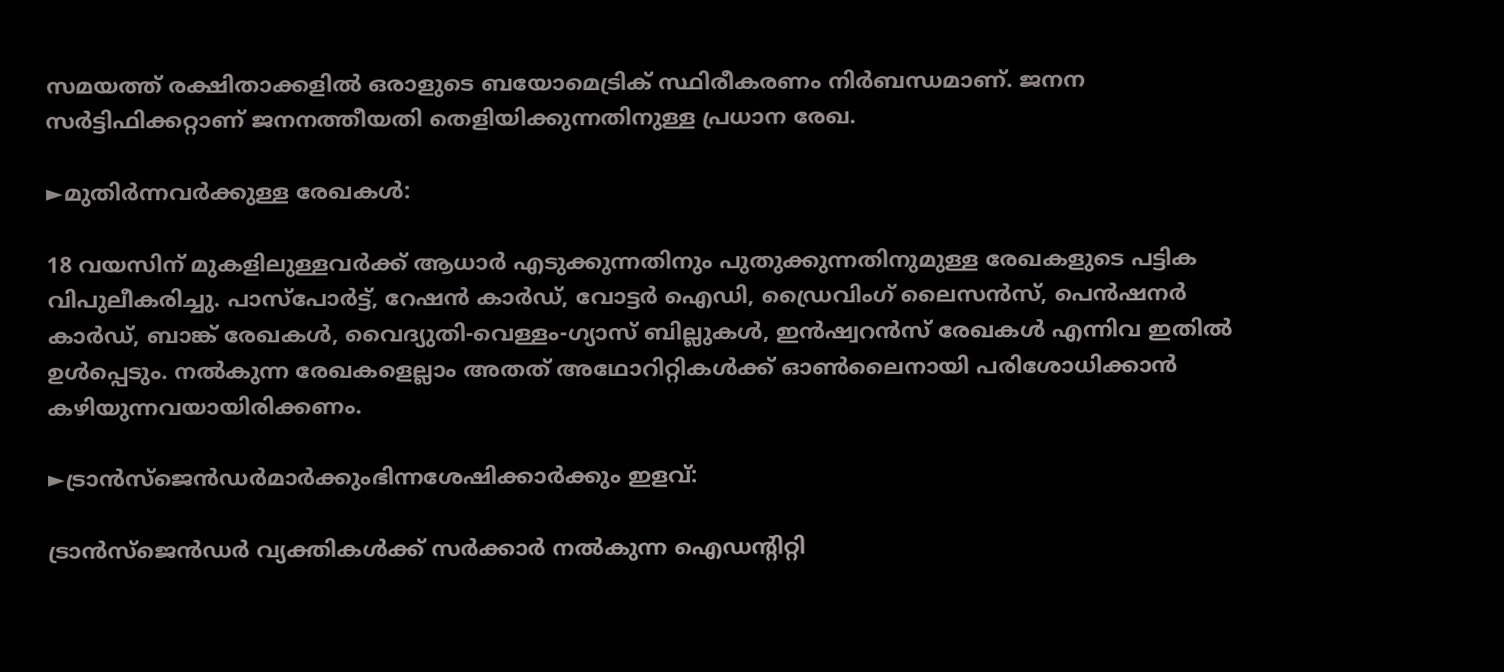സമയത്ത് രക്ഷിതാക്കളില്‍ ഒരാളുടെ ബയോമെട്രിക് സ്ഥിരീകരണം നിര്‍ബന്ധമാണ്. ജനന സര്‍ട്ടിഫിക്കറ്റാണ് ജനനത്തീയതി തെളിയിക്കുന്നതിനുള്ള പ്രധാന രേഖ.

►മുതിര്‍ന്നവര്‍ക്കുള്ള രേഖകള്‍:

18 വയസിന് മുകളിലുള്ളവര്‍ക്ക് ആധാര്‍ എടുക്കുന്നതിനും പുതുക്കുന്നതിനുമുള്ള രേഖകളുടെ പട്ടിക വിപുലീകരിച്ചു. പാസ്പോര്‍ട്ട്, റേഷന്‍ കാര്‍ഡ്, വോട്ടര്‍ ഐഡി, ഡ്രൈവിംഗ് ലൈസന്‍സ്, പെന്‍ഷനര്‍ കാര്‍ഡ്, ബാങ്ക് രേഖകള്‍, വൈദ്യുതി-വെള്ളം-ഗ്യാസ് ബില്ലുകള്‍, ഇന്‍ഷ്വറൻസ് രേഖകള്‍ എന്നിവ ഇതില്‍ ഉള്‍പ്പെടും. നല്‍കുന്ന രേഖകളെല്ലാം അതത് അഥോറിറ്റികള്‍ക്ക് ഓണ്‍ലൈനായി പരിശോധിക്കാന്‍ കഴിയുന്നവയായിരിക്കണം.

►ട്രാന്‍സ്ജെന്‍ഡര്‍മാര്‍ക്കുംഭിന്നശേഷിക്കാര്‍ക്കും ഇളവ്:

ട്രാന്‍സ്ജെന്‍ഡര്‍ വ്യക്തികള്‍ക്ക് സര്‍ക്കാര്‍ നല്‍കുന്ന ഐഡന്‍റിറ്റി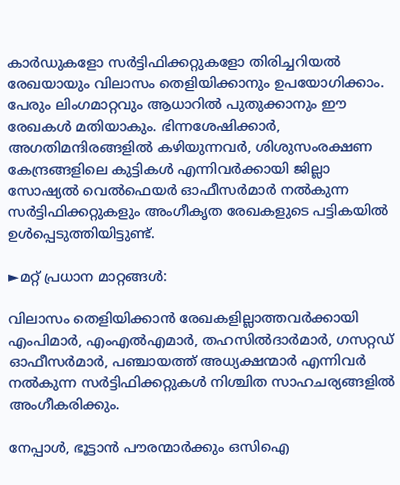കാര്‍ഡുകളോ സര്‍ട്ടിഫിക്കറ്റുകളോ തിരിച്ചറിയല്‍ രേഖയായും വിലാസം തെളിയിക്കാനും ഉപയോഗിക്കാം. പേരും ലിംഗമാറ്റവും ആധാറില്‍ പുതുക്കാനും ഈ രേഖകള്‍ മതിയാകും. ഭിന്നശേഷിക്കാര്‍, അഗതിമന്ദിരങ്ങളില്‍ കഴിയുന്നവര്‍, ശിശുസംരക്ഷണ കേന്ദ്രങ്ങളിലെ കുട്ടികള്‍ എന്നിവര്‍ക്കായി ജില്ലാ സോഷ്യല്‍ വെല്‍ഫെയര്‍ ഓഫീസര്‍മാര്‍ നല്‍കുന്ന സര്‍ട്ടിഫിക്കറ്റുകളും അംഗീകൃത രേഖകളുടെ പട്ടികയില്‍ ഉള്‍പ്പെടുത്തിയിട്ടുണ്ട്.

►മറ്റ് പ്രധാന മാറ്റങ്ങള്‍:

വിലാസം തെളിയിക്കാന്‍ രേഖകളില്ലാത്തവര്‍ക്കായി എംപിമാര്‍, എംഎല്‍എമാര്‍, തഹസില്‍ദാര്‍മാര്‍, ഗസറ്റഡ് ഓഫീസര്‍മാര്‍, പഞ്ചായത്ത് അധ്യക്ഷന്മാര്‍ എന്നിവര്‍ നല്‍കുന്ന സര്‍ട്ടിഫിക്കറ്റുകള്‍ നിശ്ചിത സാഹചര്യങ്ങളില്‍ അംഗീകരിക്കും.

നേപ്പാള്‍, ഭൂട്ടാന്‍ പൗരന്മാര്‍ക്കും ഒസിഐ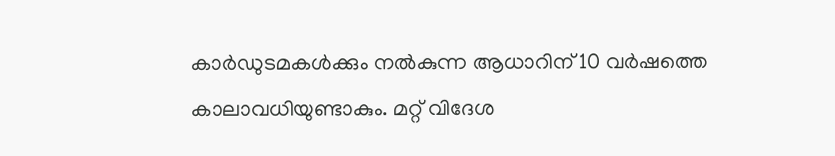കാര്‍ഡുടമകള്‍ക്കും നല്‍കുന്ന ആധാറിന് 10 വര്‍ഷത്തെ കാലാവധിയുണ്ടാകും. മറ്റ് വിദേശ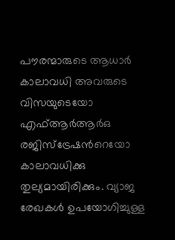പൗരന്മാരുടെ ആധാര്‍ കാലാവധി അവരുടെ വിസയുടെയോ എഫ്ആര്‍ആര്‍ഒ രജിസ്‌ട്രേഷന്‍റെയോ കാലാവധിക്കു തുല്യമായിരിക്കും. വ്യാജ രേഖകള്‍ ഉപയോഗിച്ചുള്ള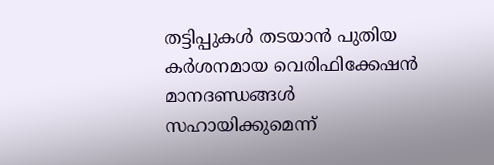തട്ടിപ്പുകള്‍ തടയാന്‍ പുതിയ കര്‍ശനമായ വെരിഫിക്കേഷന്‍ മാനദണ്ഡങ്ങള്‍ സഹായിക്കുമെന്ന്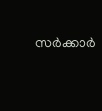സര്‍ക്കാര്‍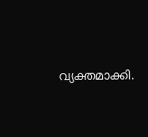വ്യക്തമാക്കി.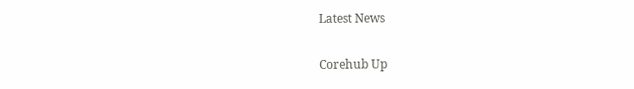Latest News

Corehub Up